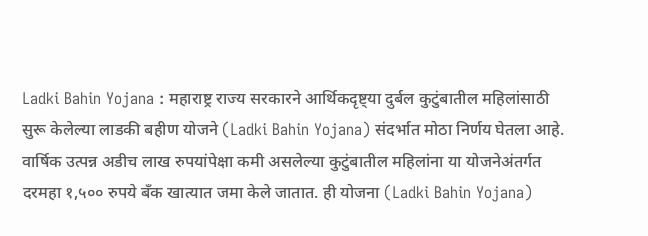Ladki Bahin Yojana : महाराष्ट्र राज्य सरकारने आर्थिकदृष्ट्या दुर्बल कुटुंबातील महिलांसाठी सुरू केलेल्या लाडकी बहीण योजने (Ladki Bahin Yojana) संदर्भात मोठा निर्णय घेतला आहे. वार्षिक उत्पन्न अडीच लाख रुपयांपेक्षा कमी असलेल्या कुटुंबातील महिलांना या योजनेअंतर्गत दरमहा १,५०० रुपये बँक खात्यात जमा केले जातात. ही योजना (Ladki Bahin Yojana)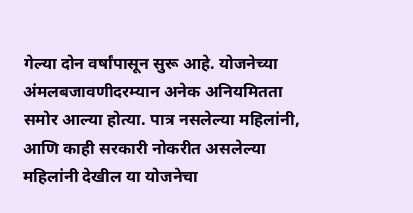गेल्या दोन वर्षांपासून सुरू आहे. योजनेच्या अंमलबजावणीदरम्यान अनेक अनियमितता समोर आल्या होत्या. पात्र नसलेल्या महिलांनी, आणि काही सरकारी नोकरीत असलेल्या महिलांनी देखील या योजनेचा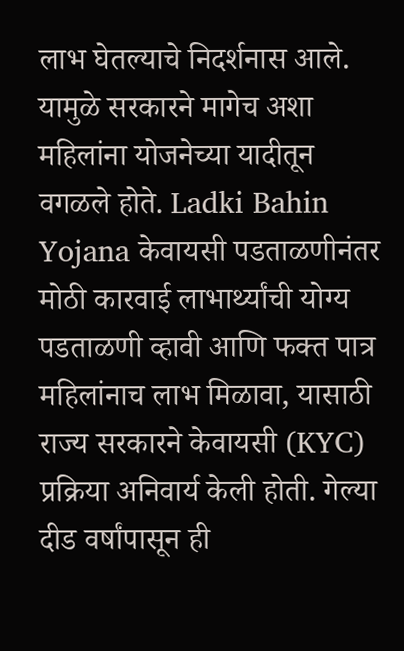लाभ घेतल्याचे निदर्शनास आले. यामुळे सरकारने मागेच अशा महिलांना योजनेच्या यादीतून वगळले होते. Ladki Bahin Yojana केवायसी पडताळणीनंतर मोठी कारवाई लाभार्थ्यांची योग्य पडताळणी व्हावी आणि फक्त पात्र महिलांनाच लाभ मिळावा, यासाठी राज्य सरकारने केवायसी (KYC) प्रक्रिया अनिवार्य केली होती. गेल्या दीड वर्षांपासून ही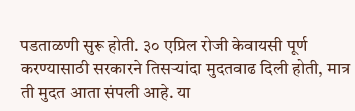पडताळणी सुरू होती. ३० एप्रिल रोजी केवायसी पूर्ण करण्यासाठी सरकारने तिसऱ्यांदा मुदतवाढ दिली होती, मात्र ती मुदत आता संपली आहे. या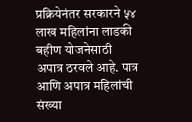प्रक्रियेनंतर सरकारने ५४ लाख महिलांना लाडकी बहीण योजनेसाठी अपात्र ठरवले आहे. पात्र आणि अपात्र महिलांची संख्या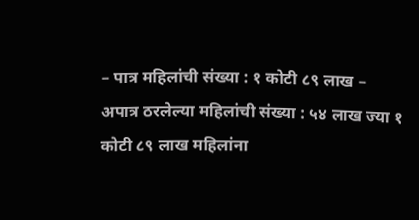– पात्र महिलांची संख्या : १ कोटी ८९ लाख – अपात्र ठरलेल्या महिलांची संख्या : ५४ लाख ज्या १ कोटी ८९ लाख महिलांना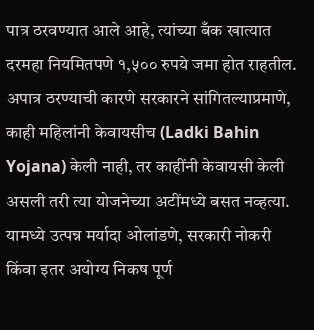पात्र ठरवण्यात आले आहे, त्यांच्या बँक खात्यात दरमहा नियमितपणे १,५०० रुपये जमा होत राहतील. अपात्र ठरण्याची कारणे सरकारने सांगितल्याप्रमाणे, काही महिलांनी केवायसीच (Ladki Bahin Yojana) केली नाही, तर काहींनी केवायसी केली असली तरी त्या योजनेच्या अटींमध्ये बसत नव्हत्या. यामध्ये उत्पन्न मर्यादा ओलांडणे, सरकारी नोकरी किंवा इतर अयोग्य निकष पूर्ण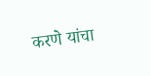करणे यांचा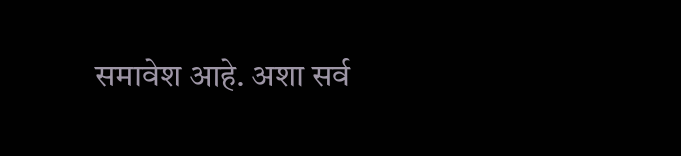समावेश आहे. अशा सर्व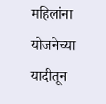महिलांना योजनेच्या यादीतून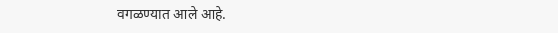वगळण्यात आले आहे.